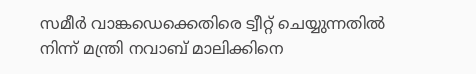സമീര്‍ വാങ്കഡെക്കെതിരെ ട്വീറ്റ് ചെയ്യുന്നതില്‍ നിന്ന് മന്ത്രി നവാബ് മാലിക്കിനെ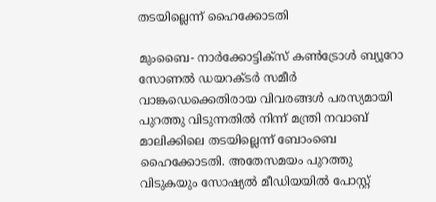തടയില്ലെന്ന് ഹൈക്കോടതി

മുംബൈ- നാര്‍ക്കോട്ടിക്‌സ് കണ്‍ട്രോള്‍ ബ്യൂറോ സോണല്‍ ഡയറക്ടര്‍ സമീര്‍ വാങ്കഡെക്കെതിരായ വിവരങ്ങള്‍ പരസ്യമായി പുറത്തു വിടുന്നതില്‍ നിന്ന് മന്ത്രി നവാബ് മാലിക്കിലെ തടയില്ലെന്ന് ബോംബെ ഹൈക്കോടതി. അതേസമയം പുറത്തു വിടുകയും സോഷ്യല്‍ മീഡിയയില്‍ പോസ്റ്റ്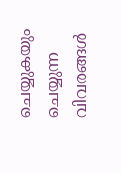ചെയ്യുകയും ചെയ്യുന്ന വിവരങ്ങള്‍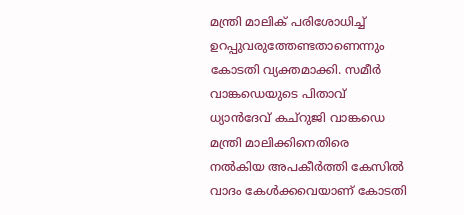മന്ത്രി മാലിക് പരിശോധിച്ച് ഉറപ്പുവരുത്തേണ്ടതാണെന്നും കോടതി വ്യക്തമാക്കി. സമീര്‍ വാങ്കഡെയുടെ പിതാവ് ധ്യാന്‍ദേവ് കച്‌റുജി വാങ്കഡെ മന്ത്രി മാലിക്കിനെതിരെ നല്‍കിയ അപകീര്‍ത്തി കേസില്‍ വാദം കേള്‍ക്കവെയാണ് കോടതി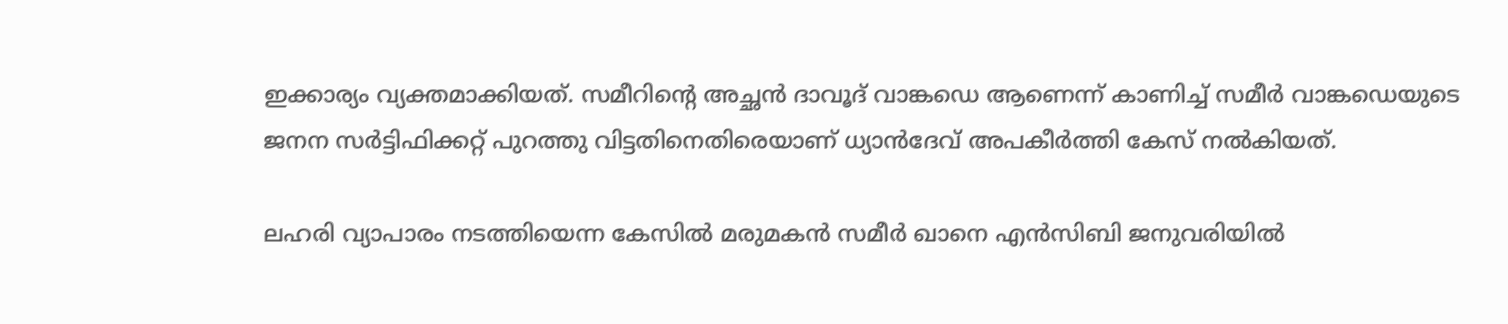ഇക്കാര്യം വ്യക്തമാക്കിയത്. സമീറിന്റെ അച്ഛന്‍ ദാവൂദ് വാങ്കഡെ ആണെന്ന് കാണിച്ച് സമീര്‍ വാങ്കഡെയുടെ ജനന സര്‍ട്ടിഫിക്കറ്റ് പുറത്തു വിട്ടതിനെതിരെയാണ് ധ്യാന്‍ദേവ് അപകീര്‍ത്തി കേസ് നല്‍കിയത്.

ലഹരി വ്യാപാരം നടത്തിയെന്ന കേസില്‍ മരുമകന്‍ സമീര്‍ ഖാനെ എന്‍സിബി ജനുവരിയില്‍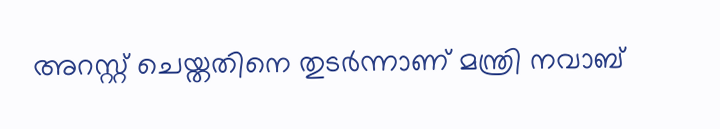അറസ്റ്റ് ചെയ്തതിനെ തുടര്‍ന്നാണ് മന്ത്രി നവാബ്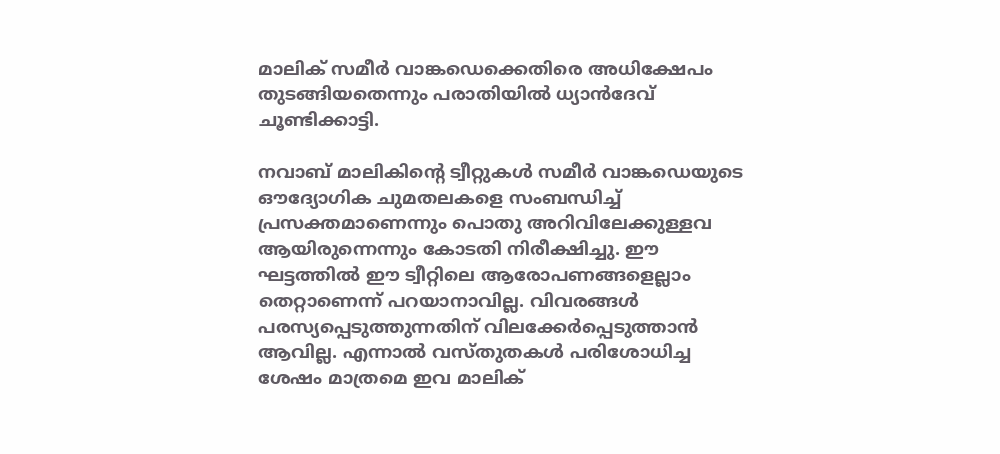മാലിക് സമീര്‍ വാങ്കഡെക്കെതിരെ അധിക്ഷേപം തുടങ്ങിയതെന്നും പരാതിയില്‍ ധ്യാന്‍ദേവ് ചൂണ്ടിക്കാട്ടി.

നവാബ് മാലികിന്റെ ട്വീറ്റുകള്‍ സമീര്‍ വാങ്കഡെയുടെ ഔദ്യോഗിക ചുമതലകളെ സംബന്ധിച്ച് പ്രസക്തമാണെന്നും പൊതു അറിവിലേക്കുള്ളവ ആയിരുന്നെന്നും കോടതി നിരീക്ഷിച്ചു. ഈ ഘട്ടത്തില്‍ ഈ ട്വീറ്റിലെ ആരോപണങ്ങളെല്ലാം തെറ്റാണെന്ന് പറയാനാവില്ല. വിവരങ്ങള്‍ പരസ്യപ്പെടുത്തുന്നതിന് വിലക്കേര്‍പ്പെടുത്താന്‍ ആവില്ല. എന്നാല്‍ വസ്തുതകള്‍ പരിശോധിച്ച ശേഷം മാത്രമെ ഇവ മാലിക്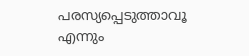പരസ്യപ്പെടുത്താവൂ എന്നും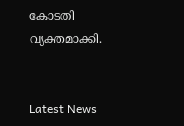കോടതി വ്യക്തമാക്കി.


Latest News